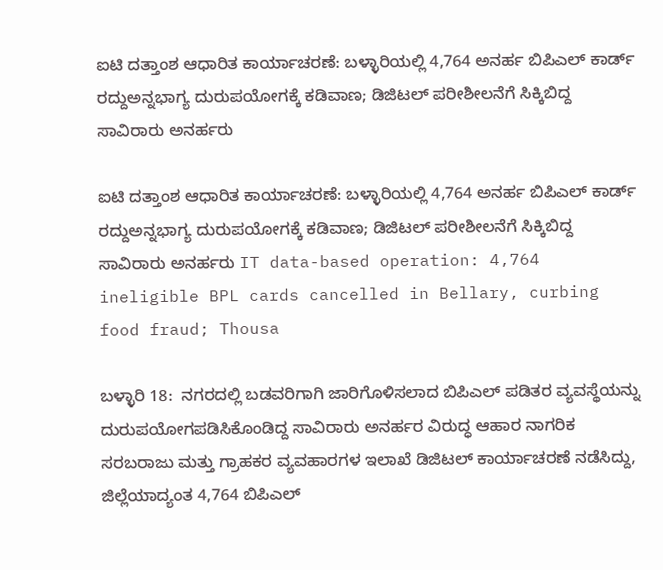ಐಟಿ ದತ್ತಾಂಶ ಆಧಾರಿತ ಕಾರ್ಯಾಚರಣೆ: ಬಳ್ಳಾರಿಯಲ್ಲಿ 4,764 ಅನರ್ಹ ಬಿಪಿಎಲ್ ಕಾರ್ಡ್‌ ರದ್ದುಅನ್ನಭಾಗ್ಯ ದುರುಪಯೋಗಕ್ಕೆ ಕಡಿವಾಣ; ಡಿಜಿಟಲ್ ಪರೀಶೀಲನೆಗೆ ಸಿಕ್ಕಿಬಿದ್ದ ಸಾವಿರಾರು ಅನರ್ಹರು

ಐಟಿ ದತ್ತಾಂಶ ಆಧಾರಿತ ಕಾರ್ಯಾಚರಣೆ: ಬಳ್ಳಾರಿಯಲ್ಲಿ 4,764 ಅನರ್ಹ ಬಿಪಿಎಲ್ ಕಾರ್ಡ್‌ ರದ್ದುಅನ್ನಭಾಗ್ಯ ದುರುಪಯೋಗಕ್ಕೆ ಕಡಿವಾಣ; ಡಿಜಿಟಲ್ ಪರೀಶೀಲನೆಗೆ ಸಿಕ್ಕಿಬಿದ್ದ ಸಾವಿರಾರು ಅನರ್ಹರು IT data-based operation: 4,764 ineligible BPL cards cancelled in Bellary, curbing food fraud; Thousa

ಬಳ್ಳಾರಿ 18:  ನಗರದಲ್ಲಿ ಬಡವರಿಗಾಗಿ ಜಾರಿಗೊಳಿಸಲಾದ ಬಿಪಿಎಲ್ ಪಡಿತರ ವ್ಯವಸ್ಥೆಯನ್ನು ದುರುಪಯೋಗಪಡಿಸಿಕೊಂಡಿದ್ದ ಸಾವಿರಾರು ಅನರ್ಹರ ವಿರುದ್ಧ ಆಹಾರ ನಾಗರಿಕ ಸರಬರಾಜು ಮತ್ತು ಗ್ರಾಹಕರ ವ್ಯವಹಾರಗಳ ಇಲಾಖೆ ಡಿಜಿಟಲ್ ಕಾರ್ಯಾಚರಣೆ ನಡೆಸಿದ್ದು, ಜಿಲ್ಲೆಯಾದ್ಯಂತ 4,764 ಬಿಪಿಎಲ್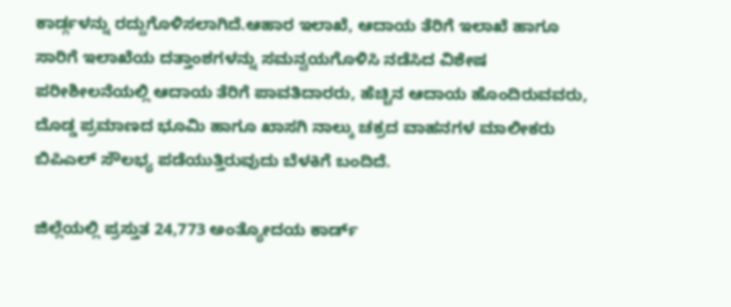ಕಾರ್ಡ್ಗಳನ್ನು ರದ್ದುಗೊಳಿಸಲಾಗಿದೆ.ಆಹಾರ ಇಲಾಖೆ, ಆದಾಯ ತೆರಿಗೆ ಇಲಾಖೆ ಹಾಗೂ ಸಾರಿಗೆ ಇಲಾಖೆಯ ದತ್ತಾಂಶಗಳನ್ನು ಸಮನ್ವಯಗೊಳಿಸಿ ನಡೆಸಿದ ವಿಶೇಷ ಪರೀಶೀಲನೆಯಲ್ಲಿ ಆದಾಯ ತೆರಿಗೆ ಪಾವತಿದಾರರು, ಹೆಚ್ಚಿನ ಆದಾಯ ಹೊಂದಿರುವವರು, ದೊಡ್ಡ ಪ್ರಮಾಣದ ಭೂಮಿ ಹಾಗೂ ಖಾಸಗಿ ನಾಲ್ಕು ಚಕ್ರದ ವಾಹನಗಳ ಮಾಲೀಕರು ಬಿಪಿಎಲ್ ಸೌಲಭ್ಯ ಪಡೆಯುತ್ತಿರುವುದು ಬೆಳಕಿಗೆ ಬಂದಿದೆ.

ಜಿಲ್ಲೆಯಲ್ಲಿ ಪ್ರಸ್ತುತ 24,773 ಅಂತ್ಯೋದಯ ಕಾರ್ಡ್‌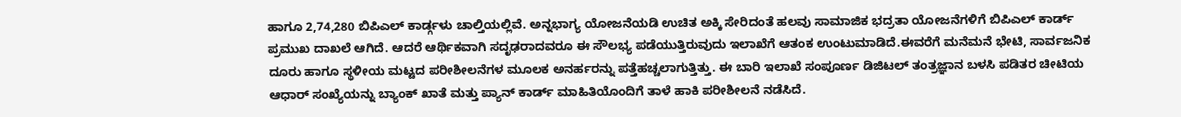ಹಾಗೂ 2,74,280 ಬಿಪಿಎಲ್ ಕಾರ್ಡ್ಗಳು ಚಾಲ್ತಿಯಲ್ಲಿವೆ. ಅನ್ನಭಾಗ್ಯ ಯೋಜನೆಯಡಿ ಉಚಿತ ಅಕ್ಕಿ ಸೇರಿದಂತೆ ಹಲವು ಸಾಮಾಜಿಕ ಭದ್ರತಾ ಯೋಜನೆಗಳಿಗೆ ಬಿಪಿಎಲ್ ಕಾರ್ಡ್‌ ಪ್ರಮುಖ ದಾಖಲೆ ಆಗಿದೆ. ಆದರೆ ಆರ್ಥಿಕವಾಗಿ ಸದೃಢರಾದವರೂ ಈ ಸೌಲಭ್ಯ ಪಡೆಯುತ್ತಿರುವುದು ಇಲಾಖೆಗೆ ಆತಂಕ ಉಂಟುಮಾಡಿದೆ.ಈವರೆಗೆ ಮನೆಮನೆ ಭೇಟಿ, ಸಾರ್ವಜನಿಕ ದೂರು ಹಾಗೂ ಸ್ಥಳೀಯ ಮಟ್ಟದ ಪರೀಶೀಲನೆಗಳ ಮೂಲಕ ಅನರ್ಹರನ್ನು ಪತ್ತೆಹಚ್ಚಲಾಗುತ್ತಿತ್ತು. ಈ ಬಾರಿ ಇಲಾಖೆ ಸಂಪೂರ್ಣ ಡಿಜಿಟಲ್ ತಂತ್ರಜ್ಞಾನ ಬಳಸಿ ಪಡಿತರ ಚೀಟಿಯ ಆಧಾರ್ ಸಂಖ್ಯೆಯನ್ನು ಬ್ಯಾಂಕ್ ಖಾತೆ ಮತ್ತು ಪ್ಯಾನ್ ಕಾರ್ಡ್‌ ಮಾಹಿತಿಯೊಂದಿಗೆ ತಾಳೆ ಹಾಕಿ ಪರೀಶೀಲನೆ ನಡೆಸಿದೆ.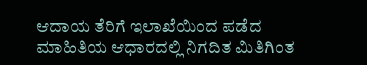ಆದಾಯ ತೆರಿಗೆ ಇಲಾಖೆಯಿಂದ ಪಡೆದ ಮಾಹಿತಿಯ ಆಧಾರದಲ್ಲಿ ನಿಗದಿತ ಮಿತಿಗಿಂತ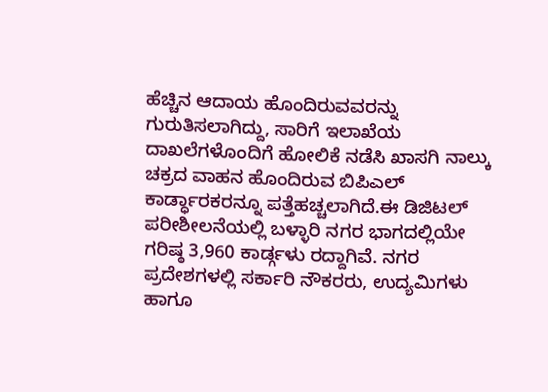ಹೆಚ್ಚಿನ ಆದಾಯ ಹೊಂದಿರುವವರನ್ನು ಗುರುತಿಸಲಾಗಿದ್ದು, ಸಾರಿಗೆ ಇಲಾಖೆಯ ದಾಖಲೆಗಳೊಂದಿಗೆ ಹೋಲಿಕೆ ನಡೆಸಿ ಖಾಸಗಿ ನಾಲ್ಕು ಚಕ್ರದ ವಾಹನ ಹೊಂದಿರುವ ಬಿಪಿಎಲ್ ಕಾರ್ಡ್ಧಾರಕರನ್ನೂ ಪತ್ತೆಹಚ್ಚಲಾಗಿದೆ.ಈ ಡಿಜಿಟಲ್ ಪರೀಶೀಲನೆಯಲ್ಲಿ ಬಳ್ಳಾರಿ ನಗರ ಭಾಗದಲ್ಲಿಯೇ ಗರಿಷ್ಠ 3,960 ಕಾರ್ಡ್ಗಳು ರದ್ದಾಗಿವೆ. ನಗರ ಪ್ರದೇಶಗಳಲ್ಲಿ ಸರ್ಕಾರಿ ನೌಕರರು, ಉದ್ಯಮಿಗಳು ಹಾಗೂ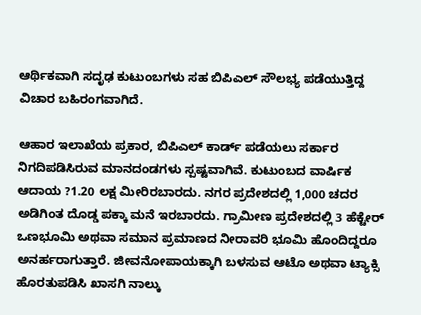ಆರ್ಥಿಕವಾಗಿ ಸದೃಢ ಕುಟುಂಬಗಳು ಸಹ ಬಿಪಿಎಲ್ ಸೌಲಭ್ಯ ಪಡೆಯುತ್ತಿದ್ದ ವಿಚಾರ ಬಹಿರಂಗವಾಗಿದೆ.

ಆಹಾರ ಇಲಾಖೆಯ ಪ್ರಕಾರ, ಬಿಪಿಎಲ್ ಕಾರ್ಡ್‌ ಪಡೆಯಲು ಸರ್ಕಾರ ನಿಗದಿಪಡಿಸಿರುವ ಮಾನದಂಡಗಳು ಸ್ಪಷ್ಟವಾಗಿವೆ. ಕುಟುಂಬದ ವಾರ್ಷಿಕ ಆದಾಯ ?1.20 ಲಕ್ಷ ಮೀರಿರಬಾರದು. ನಗರ ಪ್ರದೇಶದಲ್ಲಿ 1,000 ಚದರ ಅಡಿಗಿಂತ ದೊಡ್ಡ ಪಕ್ಕಾ ಮನೆ ಇರಬಾರದು. ಗ್ರಾಮೀಣ ಪ್ರದೇಶದಲ್ಲಿ 3 ಹೆಕ್ಟೇರ್ ಒಣಭೂಮಿ ಅಥವಾ ಸಮಾನ ಪ್ರಮಾಣದ ನೀರಾವರಿ ಭೂಮಿ ಹೊಂದಿದ್ದರೂ ಅನರ್ಹರಾಗುತ್ತಾರೆ. ಜೀವನೋಪಾಯಕ್ಕಾಗಿ ಬಳಸುವ ಆಟೊ ಅಥವಾ ಟ್ಯಾಕ್ಸಿ ಹೊರತುಪಡಿಸಿ ಖಾಸಗಿ ನಾಲ್ಕು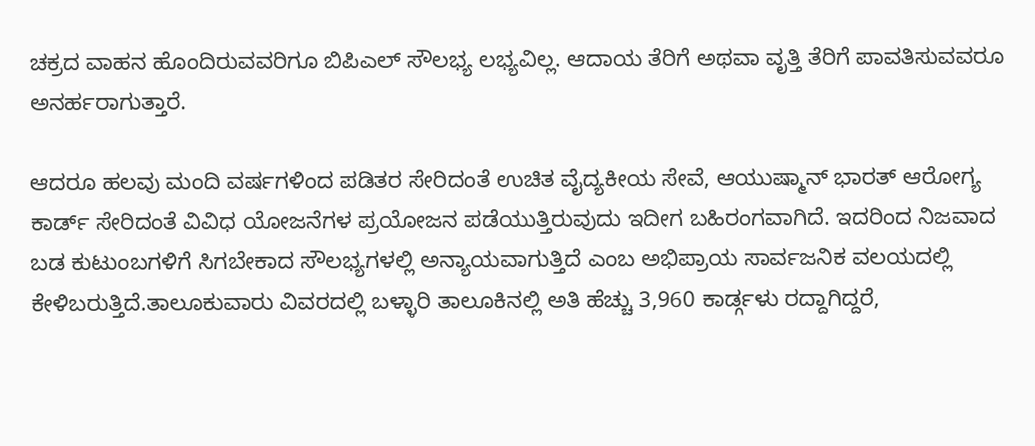ಚಕ್ರದ ವಾಹನ ಹೊಂದಿರುವವರಿಗೂ ಬಿಪಿಎಲ್ ಸೌಲಭ್ಯ ಲಭ್ಯವಿಲ್ಲ. ಆದಾಯ ತೆರಿಗೆ ಅಥವಾ ವೃತ್ತಿ ತೆರಿಗೆ ಪಾವತಿಸುವವರೂ ಅನರ್ಹರಾಗುತ್ತಾರೆ.

ಆದರೂ ಹಲವು ಮಂದಿ ವರ್ಷಗಳಿಂದ ಪಡಿತರ ಸೇರಿದಂತೆ ಉಚಿತ ವೈದ್ಯಕೀಯ ಸೇವೆ, ಆಯುಷ್ಮಾನ್ ಭಾರತ್ ಆರೋಗ್ಯ ಕಾರ್ಡ್‌ ಸೇರಿದಂತೆ ವಿವಿಧ ಯೋಜನೆಗಳ ಪ್ರಯೋಜನ ಪಡೆಯುತ್ತಿರುವುದು ಇದೀಗ ಬಹಿರಂಗವಾಗಿದೆ. ಇದರಿಂದ ನಿಜವಾದ ಬಡ ಕುಟುಂಬಗಳಿಗೆ ಸಿಗಬೇಕಾದ ಸೌಲಭ್ಯಗಳಲ್ಲಿ ಅನ್ಯಾಯವಾಗುತ್ತಿದೆ ಎಂಬ ಅಭಿಪ್ರಾಯ ಸಾರ್ವಜನಿಕ ವಲಯದಲ್ಲಿ ಕೇಳಿಬರುತ್ತಿದೆ.ತಾಲೂಕುವಾರು ವಿವರದಲ್ಲಿ ಬಳ್ಳಾರಿ ತಾಲೂಕಿನಲ್ಲಿ ಅತಿ ಹೆಚ್ಚು 3,960 ಕಾರ್ಡ್ಗಳು ರದ್ದಾಗಿದ್ದರೆ,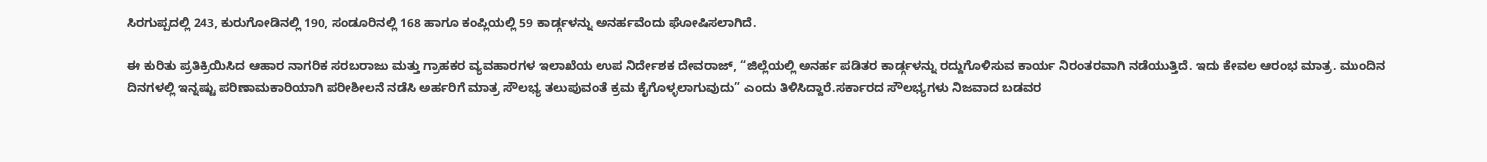ಸಿರಗುಪ್ಪದಲ್ಲಿ 243, ಕುರುಗೋಡಿನಲ್ಲಿ 190, ಸಂಡೂರಿನಲ್ಲಿ 168 ಹಾಗೂ ಕಂಪ್ಲಿಯಲ್ಲಿ 59 ಕಾರ್ಡ್ಗಳನ್ನು ಅನರ್ಹವೆಂದು ಘೋಷಿಸಲಾಗಿದೆ.

ಈ ಕುರಿತು ಪ್ರತಿಕ್ರಿಯಿಸಿದ ಆಹಾರ ನಾಗರಿಕ ಸರಬರಾಜು ಮತ್ತು ಗ್ರಾಹಕರ ವ್ಯವಹಾರಗಳ ಇಲಾಖೆಯ ಉಪ ನಿರ್ದೇಶಕ ದೇವರಾಜ್, “ಜಿಲ್ಲೆಯಲ್ಲಿ ಅನರ್ಹ ಪಡಿತರ ಕಾರ್ಡ್ಗಳನ್ನು ರದ್ದುಗೊಳಿಸುವ ಕಾರ್ಯ ನಿರಂತರವಾಗಿ ನಡೆಯುತ್ತಿದೆ. ಇದು ಕೇವಲ ಆರಂಭ ಮಾತ್ರ. ಮುಂದಿನ ದಿನಗಳಲ್ಲಿ ಇನ್ನಷ್ಟು ಪರಿಣಾಮಕಾರಿಯಾಗಿ ಪರೀಶೀಲನೆ ನಡೆಸಿ ಅರ್ಹರಿಗೆ ಮಾತ್ರ ಸೌಲಭ್ಯ ತಲುಪುವಂತೆ ಕ್ರಮ ಕೈಗೊಳ್ಳಲಾಗುವುದು” ಎಂದು ತಿಳಿಸಿದ್ದಾರೆ.ಸರ್ಕಾರದ ಸೌಲಭ್ಯಗಳು ನಿಜವಾದ ಬಡವರ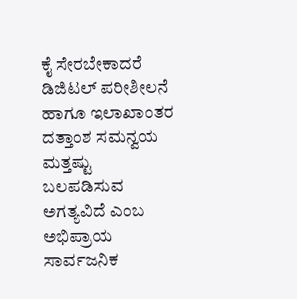ಕೈ ಸೇರಬೇಕಾದರೆ ಡಿಜಿಟಲ್ ಪರೀಶೀಲನೆ ಹಾಗೂ ಇಲಾಖಾಂತರ ದತ್ತಾಂಶ ಸಮನ್ವಯ ಮತ್ತಷ್ಟು ಬಲಪಡಿಸುವ ಅಗತ್ಯವಿದೆ ಎಂಬ ಅಭಿಪ್ರಾಯ ಸಾರ್ವಜನಿಕ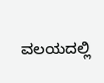ವಲಯದಲ್ಲಿ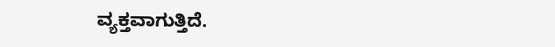ವ್ಯಕ್ತವಾಗುತ್ತಿದೆ.